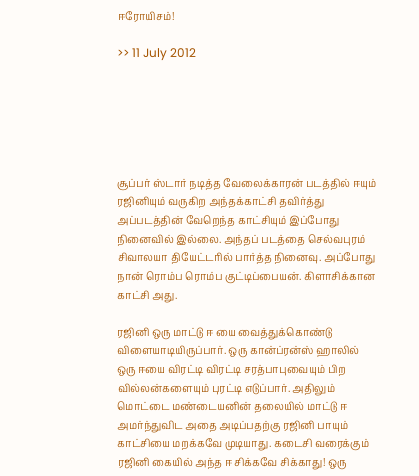ஈரோயிசம்!

>> 11 July 2012






சூப்பர் ஸ்டார் நடித்த வேலைக்காரன் படத்தில் ஈயும் ரஜினியும் வருகிற அந்தக்காட்சி தவிர்த்து அப்படத்தின் வேறெந்த காட்சியும் இப்போது நினைவில் இல்லை. அந்தப் படத்தை செல்வபுரம் சிவாலயா தியேட்டரில் பார்த்த நினைவு. அப்போது நான் ரொம்ப ரொம்ப குட்டிப்பையன். கிளாசிக்கான காட்சி அது.

ரஜினி ஒரு மாட்டு ஈ யை வைத்துக்கொண்டு விளையாடியிருப்பார். ஒரு கான்ப்ரன்ஸ் ஹாலில் ஒரு ஈயை விரட்டி விரட்டி சரத்பாபுவையும் பிற வில்லன்களையும் புரட்டி எடுப்பார். அதிலும் மொட்டை மண்டையனின் தலையில் மாட்டு ஈ அமர்ந்துவிட அதை அடிப்பதற்கு ரஜினி பாயும் காட்சியை மறக்கவே முடியாது. கடைசி வரைக்கும் ரஜினி கையில் அந்த ஈ சிக்கவே சிக்காது! ஒரு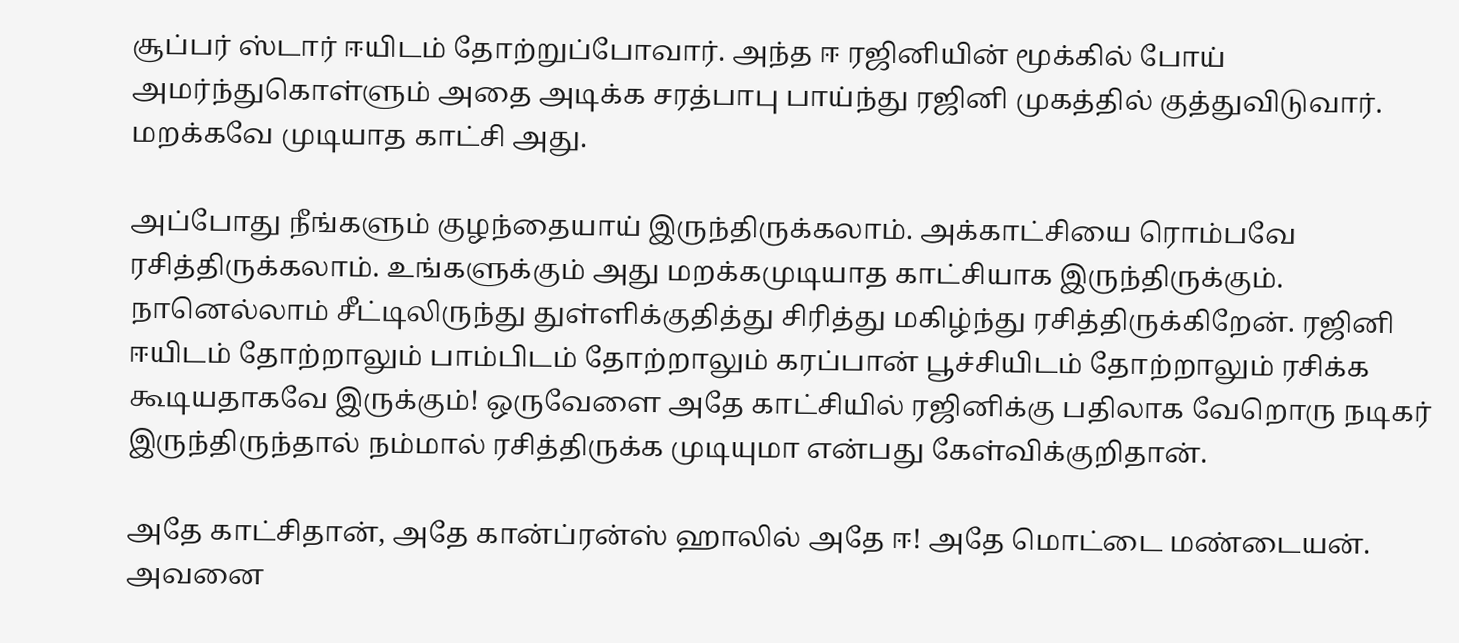சூப்பர் ஸ்டார் ஈயிடம் தோற்றுப்போவார். அந்த ஈ ரஜினியின் மூக்கில் போய் அமர்ந்துகொள்ளும் அதை அடிக்க சரத்பாபு பாய்ந்து ரஜினி முகத்தில் குத்துவிடுவார். மறக்கவே முடியாத காட்சி அது.

அப்போது நீங்களும் குழந்தையாய் இருந்திருக்கலாம். அக்காட்சியை ரொம்பவே ரசித்திருக்கலாம். உங்களுக்கும் அது மறக்கமுடியாத காட்சியாக இருந்திருக்கும். நானெல்லாம் சீட்டிலிருந்து துள்ளிக்குதித்து சிரித்து மகிழ்ந்து ரசித்திருக்கிறேன். ரஜினி ஈயிடம் தோற்றாலும் பாம்பிடம் தோற்றாலும் கரப்பான் பூச்சியிடம் தோற்றாலும் ரசிக்க கூடியதாகவே இருக்கும்! ஒருவேளை அதே காட்சியில் ரஜினிக்கு பதிலாக வேறொரு நடிகர் இருந்திருந்தால் நம்மால் ரசித்திருக்க முடியுமா என்பது கேள்விக்குறிதான்.

அதே காட்சிதான், அதே கான்ப்ரன்ஸ் ஹாலில் அதே ஈ! அதே மொட்டை மண்டையன். அவனை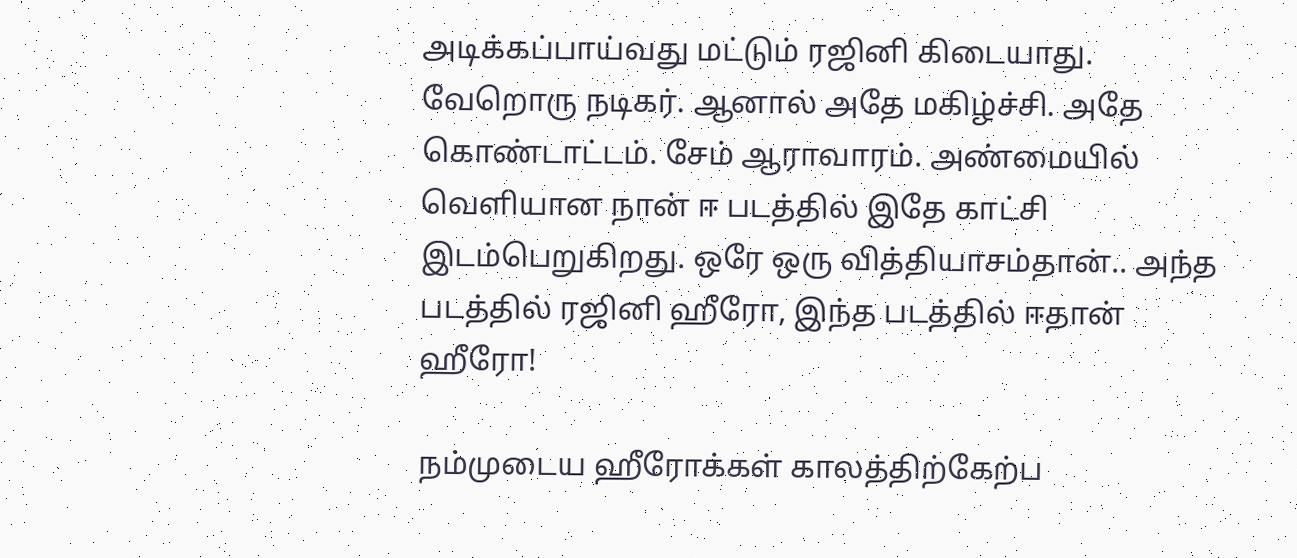அடிக்கப்பாய்வது மட்டும் ரஜினி கிடையாது. வேறொரு நடிகர். ஆனால் அதே மகிழ்ச்சி. அதே கொண்டாட்டம். சேம் ஆராவாரம். அண்மையில் வெளியான நான் ஈ படத்தில் இதே காட்சி இடம்பெறுகிறது. ஒரே ஒரு வித்தியாசம்தான்.. அந்த படத்தில் ரஜினி ஹீரோ, இந்த படத்தில் ஈதான் ஹீரோ!

நம்முடைய ஹீரோக்கள் காலத்திற்கேற்ப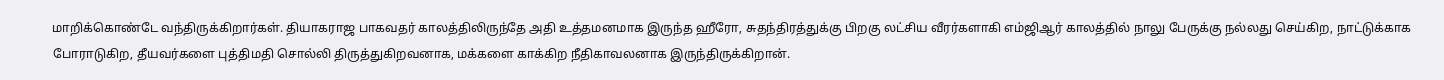மாறிக்கொண்டே வந்திருக்கிறார்கள். தியாகராஜ பாகவதர் காலத்திலிருந்தே அதி உத்தமனமாக இருந்த ஹீரோ, சுதந்திரத்துக்கு பிறகு லட்சிய வீரர்களாகி எம்ஜிஆர் காலத்தில் நாலு பேருக்கு நல்லது செய்கிற, நாட்டுக்காக போராடுகிற, தீயவர்களை புத்திமதி சொல்லி திருத்துகிறவனாக, மக்களை காக்கிற நீதிகாவலனாக இருந்திருக்கிறான்.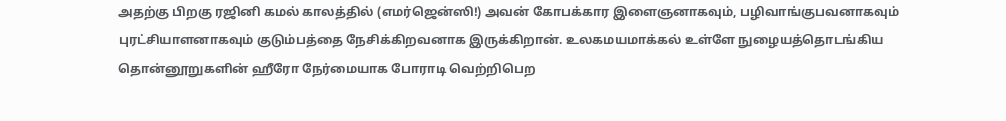அதற்கு பிறகு ரஜினி கமல் காலத்தில் (எமர்ஜென்ஸி!) அவன் கோபக்கார இளைஞனாகவும், பழிவாங்குபவனாகவும் புரட்சியாளனாகவும் குடும்பத்தை நேசிக்கிறவனாக இருக்கிறான். உலகமயமாக்கல் உள்ளே நுழையத்தொடங்கிய தொன்னூறுகளின் ஹீரோ நேர்மையாக போராடி வெற்றிபெற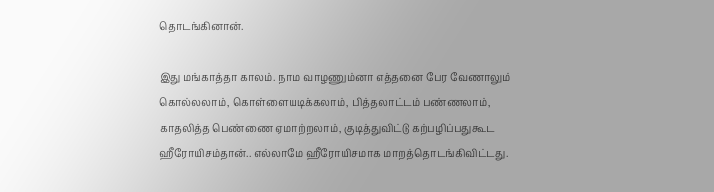தொடங்கினான்.

இது மங்காத்தா காலம். நாம வாழணும்னா எத்தனை பேர வேணாலும் கொல்லலாம், கொள்ளையடிக்கலாம், பித்தலாட்டம் பண்ணலாம், காதலித்த பெண்ணை ஏமாற்றலாம், குடித்துவிட்டு கற்பழிப்பதுகூட ஹீரோயிசம்தான்.. எல்லாமே ஹீரோயிசமாக மாறத்தொடங்கிவிட்டது.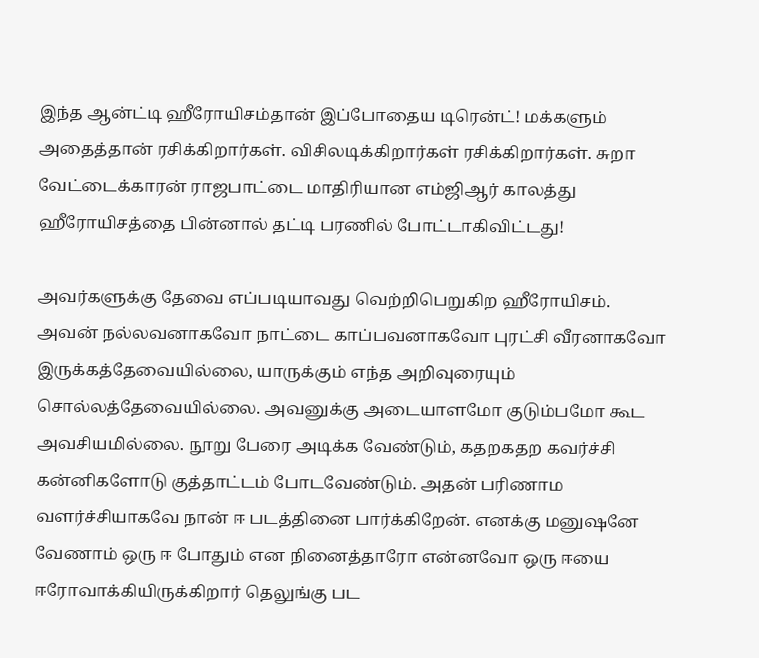இந்த ஆன்ட்டி ஹீரோயிசம்தான் இப்போதைய டிரென்ட்! மக்களும் அதைத்தான் ரசிக்கிறார்கள். விசிலடிக்கிறார்கள் ரசிக்கிறார்கள். சுறா வேட்டைக்காரன் ராஜபாட்டை மாதிரியான எம்ஜிஆர் காலத்து ஹீரோயிசத்தை பின்னால் தட்டி பரணில் போட்டாகிவிட்டது!

அவர்களுக்கு தேவை எப்படியாவது வெற்றிபெறுகிற ஹீரோயிசம். அவன் நல்லவனாகவோ நாட்டை காப்பவனாகவோ புரட்சி வீரனாகவோ இருக்கத்தேவையில்லை, யாருக்கும் எந்த அறிவுரையும் சொல்லத்தேவையில்லை. அவனுக்கு அடையாளமோ குடும்பமோ கூட அவசியமில்லை. நூறு பேரை அடிக்க வேண்டும், கதறகதற கவர்ச்சி கன்னிகளோடு குத்தாட்டம் போடவேண்டும். அதன் பரிணாம வளர்ச்சியாகவே நான் ஈ படத்தினை பார்க்கிறேன். எனக்கு மனுஷனே வேணாம் ஒரு ஈ போதும் என நினைத்தாரோ என்னவோ ஒரு ஈயை ஈரோவாக்கியிருக்கிறார் தெலுங்கு பட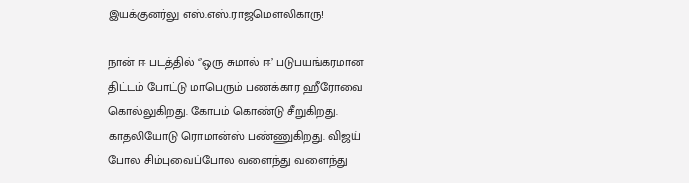இயக்குனர்லு எஸ்.எஸ்.ராஜமௌலிகாரு!

நான் ஈ படத்தில் ‘’ஒரு சுமால் ஈ’ படுபயங்கரமான திட்டம் போட்டு மாபெரும் பணக்கார ஹீரோவை கொல்லுகிறது. கோபம் கொண்டு சீறுகிறது. காதலியோடு ரொமான்ஸ் பண்ணுகிறது. விஜய் போல சிம்புவைப்போல வளைந்து வளைந்து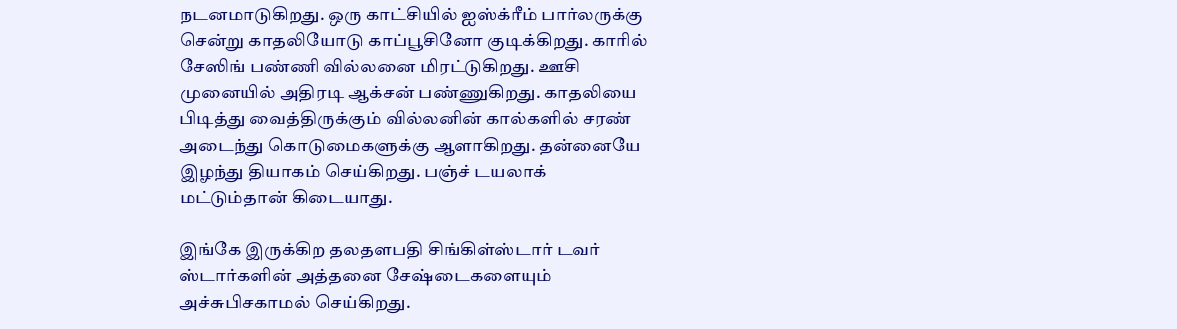நடனமாடுகிறது. ஒரு காட்சியில் ஐஸ்க்ரீம் பார்லருக்கு சென்று காதலியோடு காப்பூசினோ குடிக்கிறது. காரில் சேஸிங் பண்ணி வில்லனை மிரட்டுகிறது. ஊசி முனையில் அதிரடி ஆக்சன் பண்ணுகிறது. காதலியை பிடித்து வைத்திருக்கும் வில்லனின் கால்களில் சரண் அடைந்து கொடுமைகளுக்கு ஆளாகிறது. தன்னையே இழந்து தியாகம் செய்கிறது. பஞ்ச் டயலாக் மட்டும்தான் கிடையாது.

இங்கே இருக்கிற தலதளபதி சிங்கிள்ஸ்டார் டவர் ஸ்டார்களின் அத்தனை சேஷ்டைகளையும் அச்சுபிசகாமல் செய்கிறது.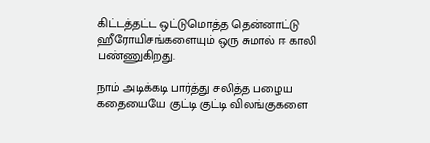கிட்டத்தட்ட ஒட்டுமொத்த தென்னாட்டு ஹீரோயிசங்களையும் ஒரு சுமால் ஈ காலி பண்ணுகிறது.

நாம் அடிக்கடி பார்த்து சலித்த பழைய கதையையே குட்டி குட்டி விலங்குகளை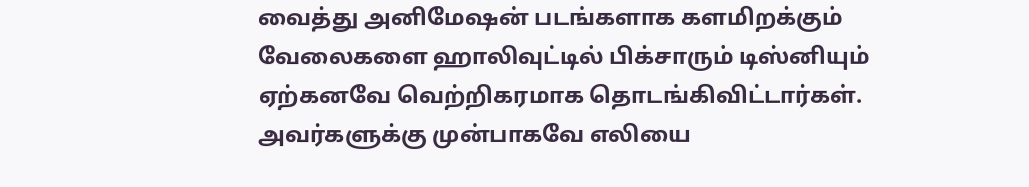வைத்து அனிமேஷன் படங்களாக களமிறக்கும் வேலைகளை ஹாலிவுட்டில் பிக்சாரும் டிஸ்னியும் ஏற்கனவே வெற்றிகரமாக தொடங்கிவிட்டார்கள். அவர்களுக்கு முன்பாகவே எலியை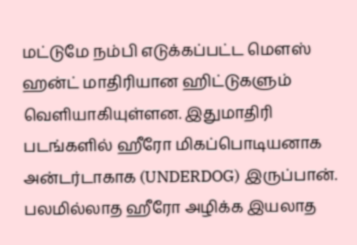மட்டுமே நம்பி எடுக்கப்பட்ட மௌஸ் ஹன்ட் மாதிரியான ஹிட்டுகளும் வெளியாகியுள்ளன. இதுமாதிரி படங்களில் ஹீரோ மிகப்பொடியனாக அன்டர்டாகாக (UNDERDOG) இருப்பான். பலமில்லாத ஹீரோ அழிக்க இயலாத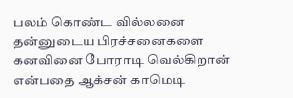பலம் கொண்ட வில்லனை தன்னுடைய பிரச்சனைகளை கனவினை போராடி வெல்கிறான் என்பதை ஆக்சன் காமெடி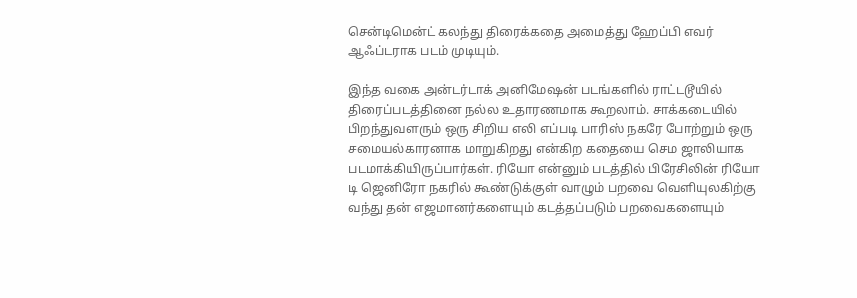சென்டிமென்ட் கலந்து திரைக்கதை அமைத்து ஹேப்பி எவர் ஆஃப்டராக படம் முடியும்.

இந்த வகை அன்டர்டாக் அனிமேஷன் படங்களில் ராட்டடூயில் திரைப்படத்தினை நல்ல உதாரணமாக கூறலாம். சாக்கடையில் பிறந்துவளரும் ஒரு சிறிய எலி எப்படி பாரிஸ் நகரே போற்றும் ஒரு சமையல்காரனாக மாறுகிறது என்கிற கதையை செம ஜாலியாக படமாக்கியிருப்பார்கள். ரியோ என்னும் படத்தில் பிரேசிலின் ரியோ டி ஜெனிரோ நகரில் கூண்டுக்குள் வாழும் பறவை வெளியுலகிற்கு வந்து தன் எஜமானர்களையும் கடத்தப்படும் பறவைகளையும்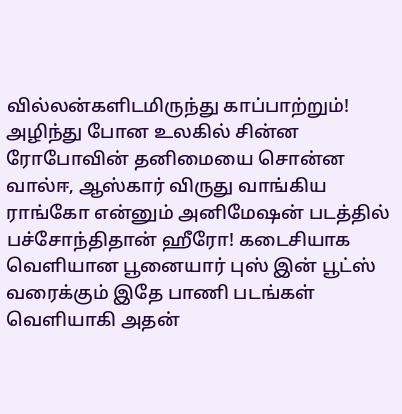வில்லன்களிடமிருந்து காப்பாற்றும்! அழிந்து போன உலகில் சின்ன ரோபோவின் தனிமையை சொன்ன வால்ஈ, ஆஸ்கார் விருது வாங்கிய ராங்கோ என்னும் அனிமேஷன் படத்தில் பச்சோந்திதான் ஹீரோ! கடைசியாக வெளியான பூனையார் புஸ் இன் பூட்ஸ் வரைக்கும் இதே பாணி படங்கள் வெளியாகி அதன்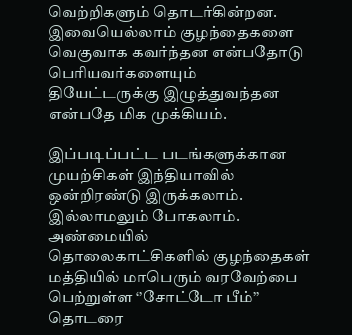வெற்றிகளும் தொடர்கின்றன. இவையெல்லாம் குழந்தைகளை வெகுவாக கவர்ந்தன என்பதோடு பெரியவர்களையும் தியேட்டருக்கு இழுத்துவந்தன என்பதே மிக முக்கியம்.

இப்படிப்பட்ட படங்களுக்கான முயற்சிகள் இந்தியாவில் ஒன்றிரண்டு இருக்கலாம். இல்லாமலும் போகலாம். அண்மையில் தொலைகாட்சிகளில் குழந்தைகள் மத்தியில் மாபெரும் வரவேற்பை பெற்றுள்ள ‘’சோட்டோ பீம்’’ தொடரை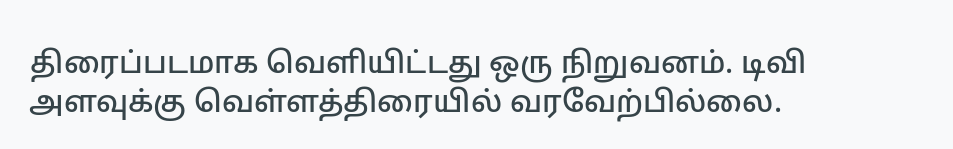திரைப்படமாக வெளியிட்டது ஒரு நிறுவனம். டிவி அளவுக்கு வெள்ளத்திரையில் வரவேற்பில்லை.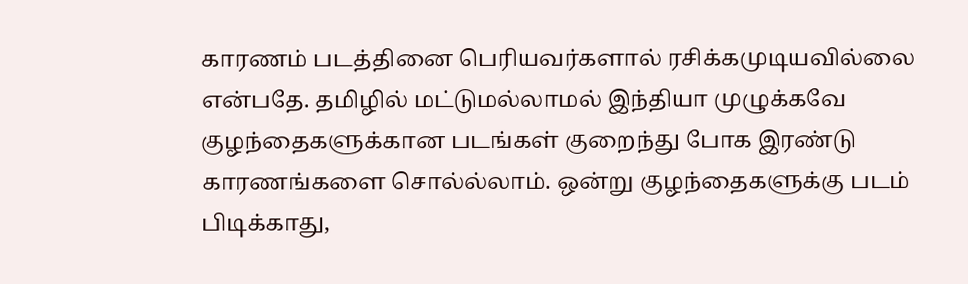காரணம் படத்தினை பெரியவர்களால் ரசிக்கமுடியவில்லை என்பதே. தமிழில் மட்டுமல்லாமல் இந்தியா முழுக்கவே குழந்தைகளுக்கான படங்கள் குறைந்து போக இரண்டு காரணங்களை சொல்ல்லாம். ஒன்று குழந்தைகளுக்கு படம் பிடிக்காது,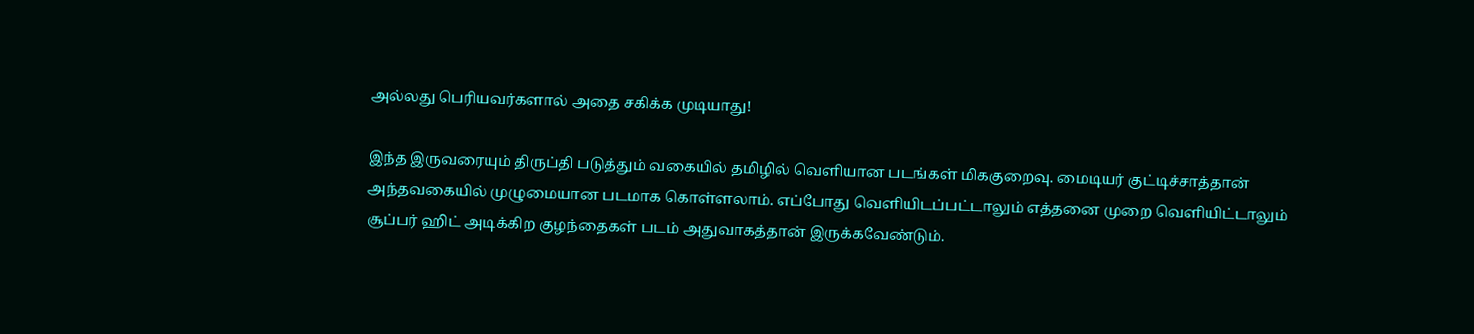அல்லது பெரியவர்களால் அதை சகிக்க முடியாது!

இந்த இருவரையும் திருப்தி படுத்தும் வகையில் தமிழில் வெளியான படங்கள் மிககுறைவு. மைடியர் குட்டிச்சாத்தான் அந்தவகையில் முழுமையான படமாக கொள்ளலாம். எப்போது வெளியிடப்பட்டாலும் எத்தனை முறை வெளியிட்டாலும் சூப்பர் ஹிட் அடிக்கிற குழந்தைகள் படம் அதுவாகத்தான் இருக்கவேண்டும்.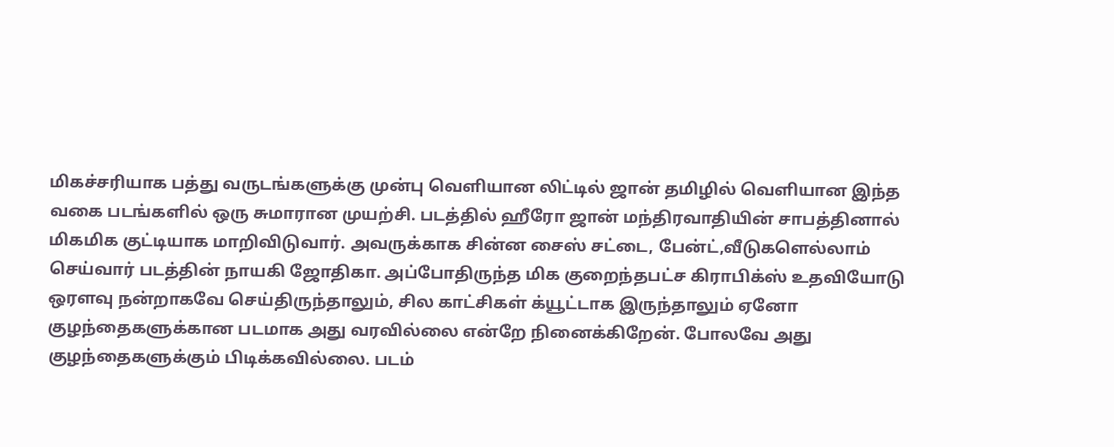மிகச்சரியாக பத்து வருடங்களுக்கு முன்பு வெளியான லிட்டில் ஜான் தமிழில் வெளியான இந்த வகை படங்களில் ஒரு சுமாரான முயற்சி. படத்தில் ஹீரோ ஜான் மந்திரவாதியின் சாபத்தினால் மிகமிக குட்டியாக மாறிவிடுவார். அவருக்காக சின்ன சைஸ் சட்டை, பேன்ட்,வீடுகளெல்லாம் செய்வார் படத்தின் நாயகி ஜோதிகா. அப்போதிருந்த மிக குறைந்தபட்ச கிராபிக்ஸ் உதவியோடு ஒரளவு நன்றாகவே செய்திருந்தாலும், சில காட்சிகள் க்யூட்டாக இருந்தாலும் ஏனோ குழந்தைகளுக்கான படமாக அது வரவில்லை என்றே நினைக்கிறேன். போலவே அது குழந்தைகளுக்கும் பிடிக்கவில்லை. படம்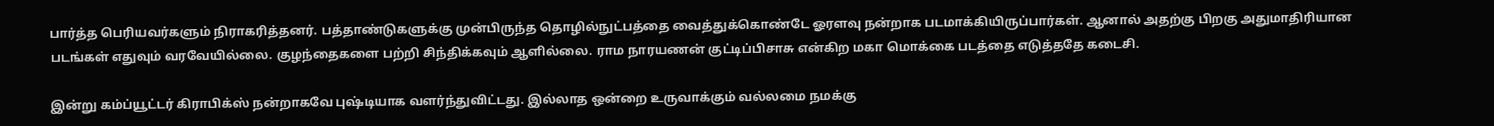பார்த்த பெரியவர்களும் நிராகரித்தனர். பத்தாண்டுகளுக்கு முன்பிருந்த தொழில்நுட்பத்தை வைத்துக்கொண்டே ஓரளவு நன்றாக படமாக்கியிருப்பார்கள். ஆனால் அதற்கு பிறகு அதுமாதிரியான படங்கள் எதுவும் வரவேயில்லை. குழந்தைகளை பற்றி சிந்திக்கவும் ஆளில்லை. ராம நாரயணன் குட்டிப்பிசாசு என்கிற மகா மொக்கை படத்தை எடுத்ததே கடைசி.

இன்று கம்ப்யூட்டர் கிராபிக்ஸ் நன்றாகவே புஷ்டியாக வளர்ந்துவிட்டது. இல்லாத ஒன்றை உருவாக்கும் வல்லமை நமக்கு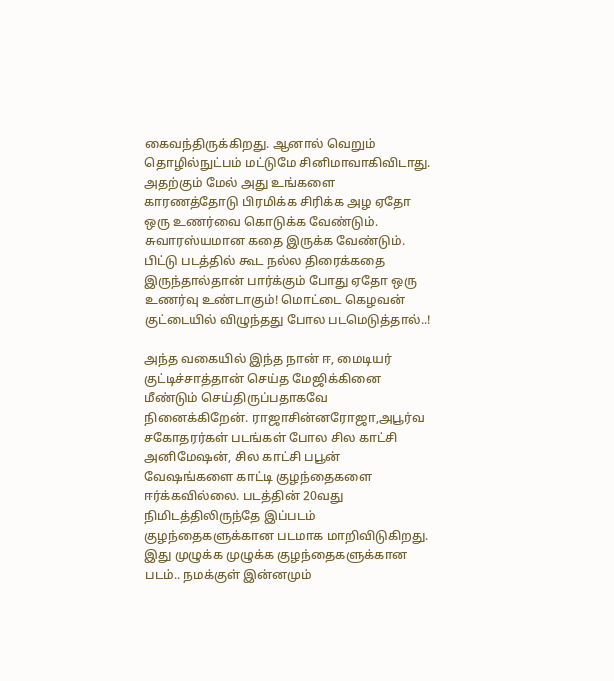கைவந்திருக்கிறது. ஆனால் வெறும் தொழில்நுட்பம் மட்டுமே சினிமாவாகிவிடாது. அதற்கும் மேல் அது உங்களை காரணத்தோடு பிரமிக்க சிரிக்க அழ ஏதோ ஒரு உணர்வை கொடுக்க வேண்டும். சுவாரஸ்யமான கதை இருக்க வேண்டும். பிட்டு படத்தில் கூட நல்ல திரைக்கதை இருந்தால்தான் பார்க்கும் போது ஏதோ ஒரு உணர்வு உண்டாகும்! மொட்டை கெழவன் குட்டையில் விழுந்தது போல படமெடுத்தால்..!

அந்த வகையில் இந்த நான் ஈ, மைடியர் குட்டிச்சாத்தான் செய்த மேஜிக்கினை மீண்டும் செய்திருப்பதாகவே நினைக்கிறேன். ராஜாசின்னரோஜா,அபூர்வ சகோதரர்கள் படங்கள் போல சில காட்சி அனிமேஷன், சில காட்சி பபூன் வேஷங்களை காட்டி குழந்தைகளை ஈர்க்கவில்லை. படத்தின் 20வது நிமிடத்திலிருந்தே இப்படம் குழந்தைகளுக்கான படமாக மாறிவிடுகிறது. இது முழுக்க முழுக்க குழந்தைகளுக்கான படம்.. நமக்குள் இன்னமும்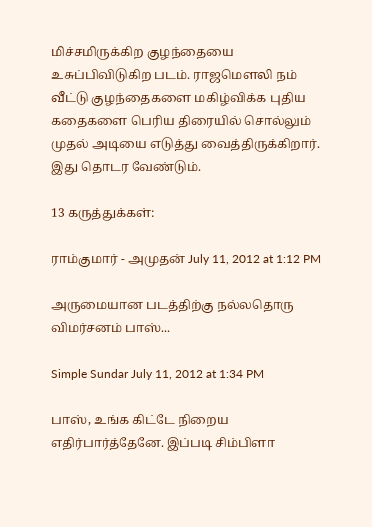மிச்சமிருக்கிற குழந்தையை உசுப்பிவிடுகிற படம். ராஜமௌலி நம் வீட்டு குழந்தைகளை மகிழ்விக்க புதிய கதைகளை பெரிய திரையில் சொல்லும் முதல் அடியை எடுத்து வைத்திருக்கிறார். இது தொடர வேண்டும்.

13 கருத்துக்கள்:

ராம்குமார் - அமுதன் July 11, 2012 at 1:12 PM

அருமையான படத்திற்கு நல்லதொரு விமர்சனம் பாஸ்...

Simple Sundar July 11, 2012 at 1:34 PM

பாஸ், உங்க கிட்டே நிறைய எதிர்பார்த்தேனே. இப்படி சிம்பிளா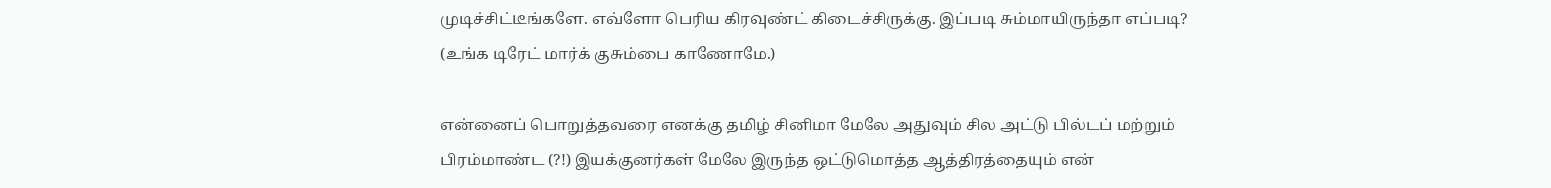முடிச்சிட்டீங்களே. எவ்ளோ பெரிய கிரவுண்ட் கிடைச்சிருக்கு. இப்படி சும்மாயிருந்தா எப்படி? (உங்க டிரேட் மார்க் குசும்பை காணோமே.)

என்னைப் பொறுத்தவரை எனக்கு தமிழ் சினிமா மேலே அதுவும் சில அட்டு பில்டப் மற்றும் பிரம்மாண்ட (?!) இயக்குனர்கள் மேலே இருந்த ஒட்டுமொத்த ஆத்திரத்தையும் என்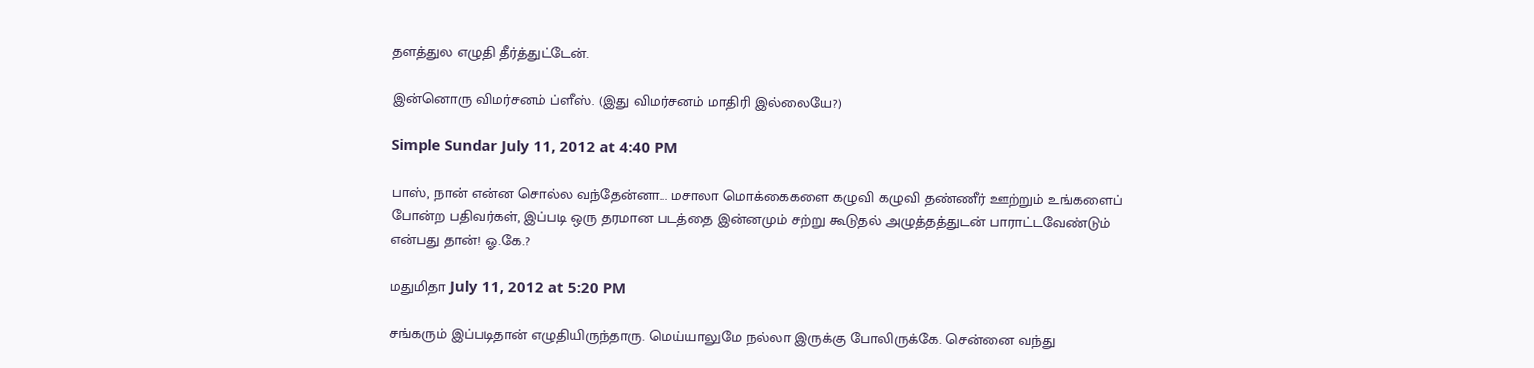தளத்துல எழுதி தீர்த்துட்டேன்.

இன்னொரு விமர்சனம் ப்ளீஸ். (இது விமர்சனம் மாதிரி இல்லையே?)

Simple Sundar July 11, 2012 at 4:40 PM

பாஸ், நான் என்ன சொல்ல வந்தேன்னா... மசாலா மொக்கைகளை கழுவி கழுவி தண்ணீர் ஊற்றும் உங்களைப் போன்ற பதிவர்கள், இப்படி ஒரு தரமான படத்தை இன்னமும் சற்று கூடுதல் அழுத்தத்துடன் பாராட்டவேண்டும் என்பது தான்! ஓ.கே.?

மதுமிதா July 11, 2012 at 5:20 PM

சங்கரும் இப்படிதான் எழுதியிருந்தாரு. மெய்யாலுமே நல்லா இருக்கு போலிருக்கே. சென்னை வந்து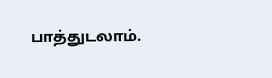பாத்துடலாம்.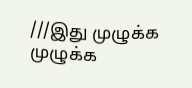///இது முழுக்க முழுக்க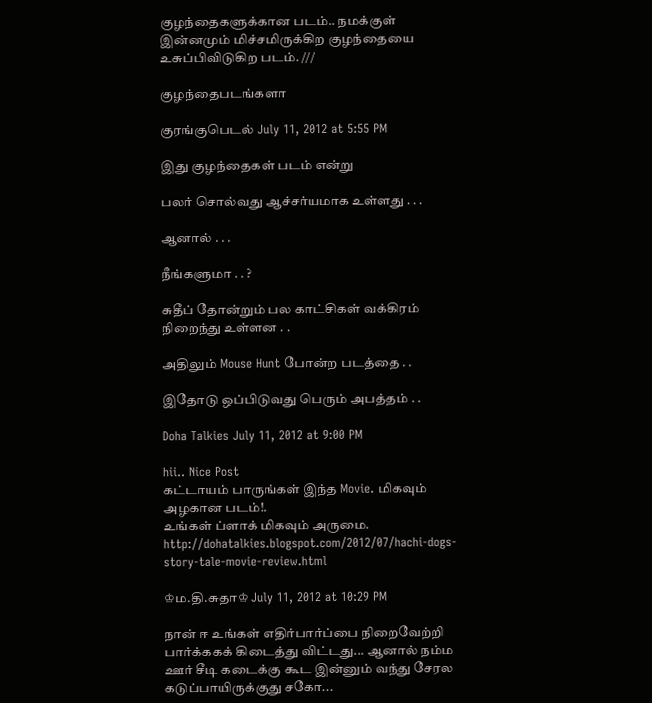குழந்தைகளுக்கான படம்.. நமக்குள் இன்னமும் மிச்சமிருக்கிற குழந்தையை உசுப்பிவிடுகிற படம். ///

குழந்தைபடங்களா

குரங்குபெடல் July 11, 2012 at 5:55 PM

இது குழந்தைகள் படம் என்று

பலர் சொல்வது ஆச்சர்யமாக உள்ளது . . .

ஆனால் . . .

நீங்களுமா . . ?

சுதீப் தோன்றும் பல காட்சிகள் வக்கிரம் நிறைந்து உள்ளன . .

அதிலும் Mouse Hunt போன்ற படத்தை . .

இதோடு ஒப்பிடுவது பெரும் அபத்தம் . .

Doha Talkies July 11, 2012 at 9:00 PM

hii.. Nice Post
கட்டாயம் பாருங்கள் இந்த Movie. மிகவும் அழகான படம்!.
உங்கள் ப்ளாக் மிகவும் அருமை.
http://dohatalkies.blogspot.com/2012/07/hachi-dogs-story-tale-movie-review.html

♔ம.தி.சுதா♔ July 11, 2012 at 10:29 PM

நான் ஈ உங்கள் எதிர்பார்ப்பை நிறைவேற்றி பார்க்ககக் கிடைத்து விட்டது... ஆனால் நம்ம ஊர் சீடி கடைக்கு கூட இன்னும் வந்து சேரல கடுப்பாயிருக்குது சகோ...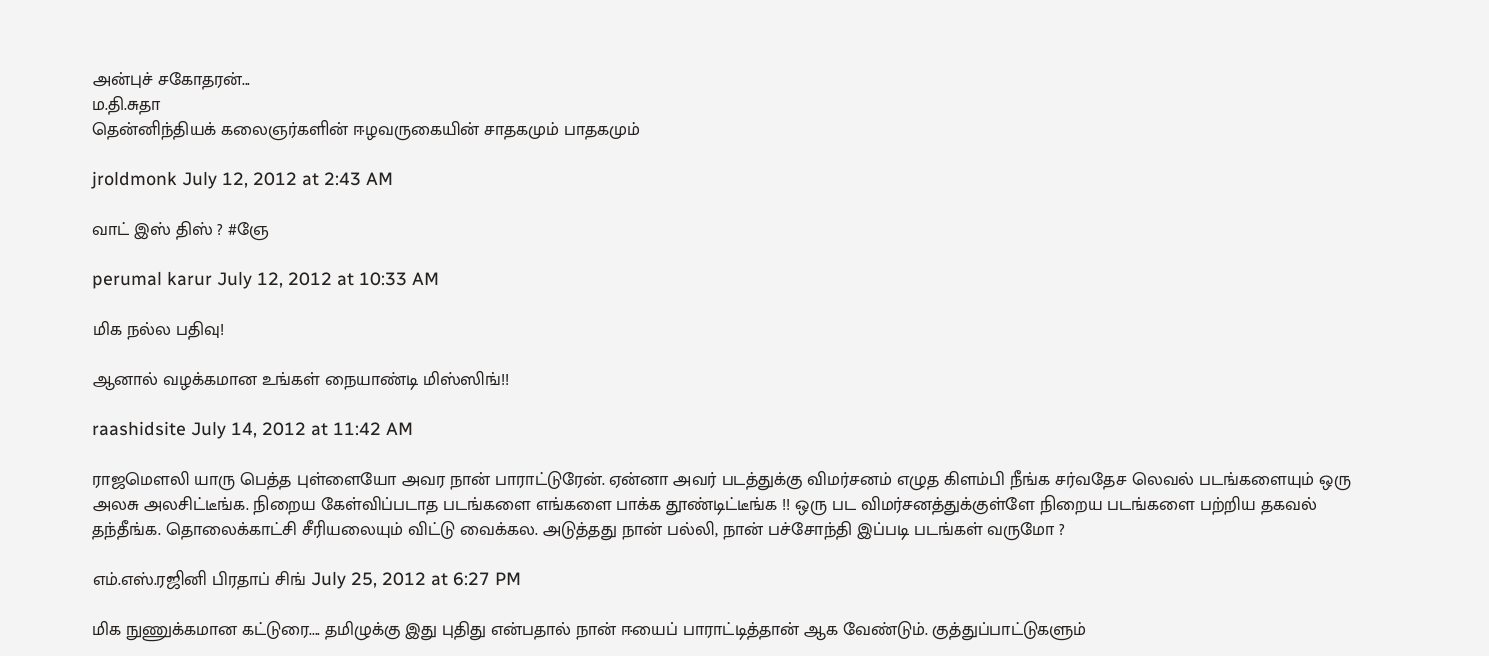அன்புச் சகோதரன்...
ம.தி.சுதா
தென்னிந்தியக் கலைஞர்களின் ஈழவருகையின் சாதகமும் பாதகமும்

jroldmonk July 12, 2012 at 2:43 AM

வாட் இஸ் திஸ் ? #ஞே

perumal karur July 12, 2012 at 10:33 AM

மிக நல்ல பதிவு!

ஆனால் வழக்கமான உங்கள் நையாண்டி மிஸ்ஸிங்!!

raashidsite July 14, 2012 at 11:42 AM

ராஜமௌலி யாரு பெத்த புள்ளையோ அவர நான் பாராட்டுரேன். ஏன்னா அவர் படத்துக்கு விமர்சனம் எழுத கிளம்பி நீங்க சர்வதேச லெவல் படங்களையும் ஒரு அலசு அலசிட்டீங்க. நிறைய கேள்விப்படாத படங்களை எங்களை பாக்க தூண்டிட்டீங்க !! ஒரு பட விமர்சனத்துக்குள்ளே நிறைய படங்களை பற்றிய தகவல் தந்தீங்க. தொலைக்காட்சி சீரியலையும் விட்டு வைக்கல. அடுத்தது நான் பல்லி, நான் பச்சோந்தி இப்படி படங்கள் வருமோ ?

எம்.எஸ்.ரஜினி பிரதாப் சிங் July 25, 2012 at 6:27 PM

மிக நுணுக்கமான கட்டுரை.... தமிழுக்கு இது புதிது என்பதால் நான் ஈயைப் பாராட்டித்தான் ஆக வேண்டும். குத்துப்பாட்டுகளும்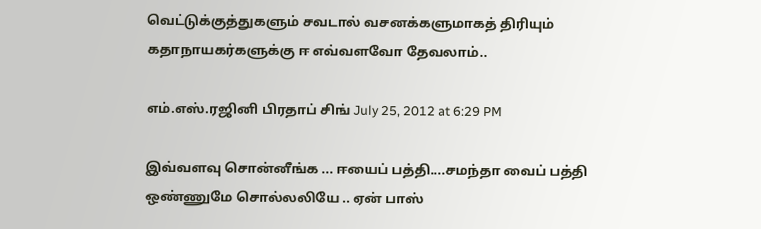வெட்டுக்குத்துகளும் சவடால் வசனக்களுமாகத் திரியும் கதாநாயகர்களுக்கு ஈ எவ்வளவோ தேவலாம்..

எம்.எஸ்.ரஜினி பிரதாப் சிங் July 25, 2012 at 6:29 PM

இவ்வளவு சொன்னீங்க ... ஈயைப் பத்தி....சமந்தா வைப் பத்தி ஒண்ணுமே சொல்லலியே .. ஏன் பாஸ்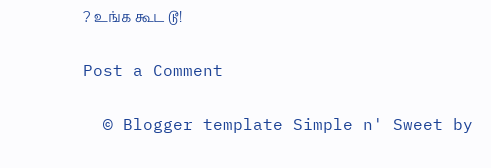? உங்க கூட டூ!

Post a Comment

  © Blogger template Simple n' Sweet by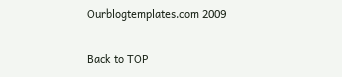Ourblogtemplates.com 2009

Back to TOP